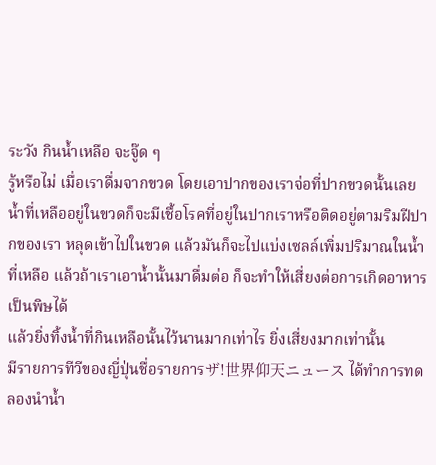ระวัง กินน้ำเหลือ จะจู๊ด ๆ
รู้หรือไม่ เมื่อเราดื่มจากขวด โดยเอาปากของเราจ่อที่ปากขวดนั้นเลย น้ำที่เหลืออยู่ในขวดก็จะมีเชื้อโรคที่อยู่ในปากเราหรือติดอยู่ตามริมฝีปากของเรา หลุดเข้าไปในขวด แล้วมันก็จะไปแบ่งเซลล์เพิ่มปริมาณในน้ำที่เหลือ แล้วถ้าเราเอาน้ำนั้นมาดื่มต่อ ก็จะทำให้เสี่ยงต่อการเกิดอาหารเป็นพิษได้
แล้วยิ่งทิ้งน้ำที่กินเหลือนั้นไว้นานมากเท่าไร ยิ่งเสี่ยงมากเท่านั้น
มีรายการทีวีของญี่ปุ่นชื่อรายการザ!世界仰天ニュース ได้ทำการทดลองนำน้ำ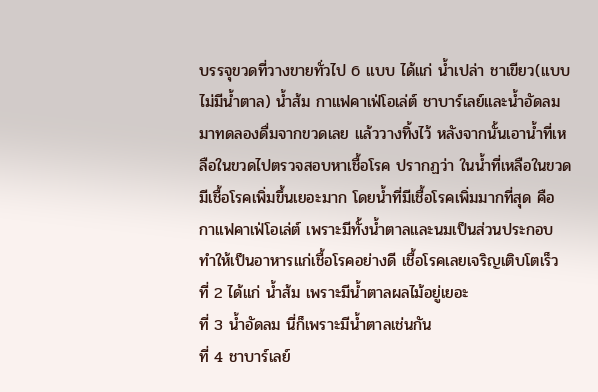บรรจุขวดที่วางขายทั่วไป 6 แบบ ได้แก่ น้ำเปล่า ชาเขียว(แบบไม่มีน้ำตาล) น้ำส้ม กาแฟคาเฟ่โอเล่ต์ ชาบาร์เลย์และน้ำอัดลม มาทดลองดื่มจากขวดเลย แล้ววางทิ้งไว้ หลังจากนั้นเอาน้ำที่เหลือในขวดไปตรวจสอบหาเชื้อโรค ปรากฏว่า ในน้ำที่เหลือในขวดมีเชื้อโรคเพิ่มขึ้นเยอะมาก โดยน้ำที่มีเชื้อโรคเพิ่มมากที่สุด คือ
กาแฟคาเฟ่โอเล่ต์ เพราะมีทั้งน้ำตาลและนมเป็นส่วนประกอบ ทำให้เป็นอาหารแก่เชื้อโรคอย่างดี เชื้อโรคเลยเจริญเติบโตเร็ว
ที่ 2 ได้แก่ น้ำส้ม เพราะมีน้ำตาลผลไม้อยู่เยอะ
ที่ 3 น้ำอัดลม นี่ก็เพราะมีน้ำตาลเช่นกัน
ที่ 4 ชาบาร์เลย์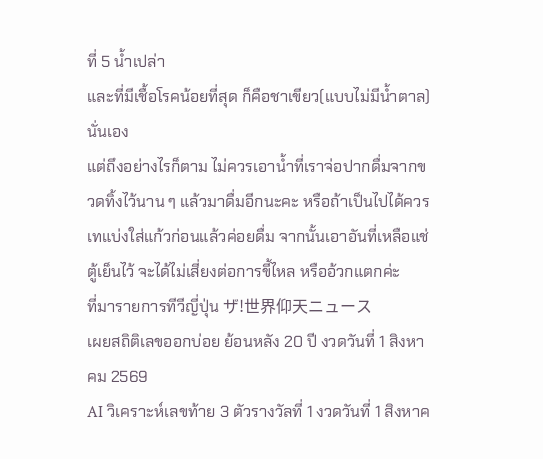ที่ 5 น้ำเปล่า
และที่มีเชื้อโรคน้อยที่สุด ก็คือชาเขียว(แบบไม่มีน้ำตาล)นั่นเอง
แต่ถึงอย่างไรก็ตาม ไม่ควรเอาน้ำที่เราจ่อปากดื่มจากขวดทิ้งไว้นาน ๆ แล้วมาดื่มอีกนะคะ หรือถ้าเป็นไปได้ควรเทแบ่งใส่แก้วก่อนแล้วค่อยดื่ม จากนั้นเอาอันที่เหลือแช่ตู้เย็นไว้ จะได้ไม่เสี่ยงต่อการขี้ไหล หรืออ้วกแตกค่ะ
ที่มารายการทีวีญี่ปุ่น ザ!世界仰天ニュース
เผยสถิติเลขออกบ่อย ย้อนหลัง 20 ปี งวดวันที่ 1 สิงหาคม 2569
AI วิเคราะห์เลขท้าย 3 ตัวรางวัลที่ 1 งวดวันที่ 1 สิงหาค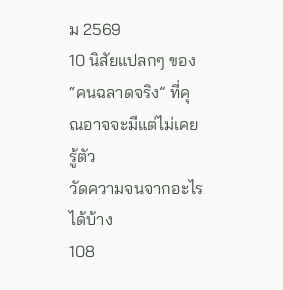ม 2569
10 นิสัยแปลกๆ ของ “คนฉลาดจริง” ที่คุณอาจจะมีแต่ไม่เคยรู้ตัว
วัดความจนจากอะไรได้บ้าง
108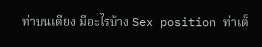ท่าบนเตียง มีอะไรบ้าง Sex position ท่าเด็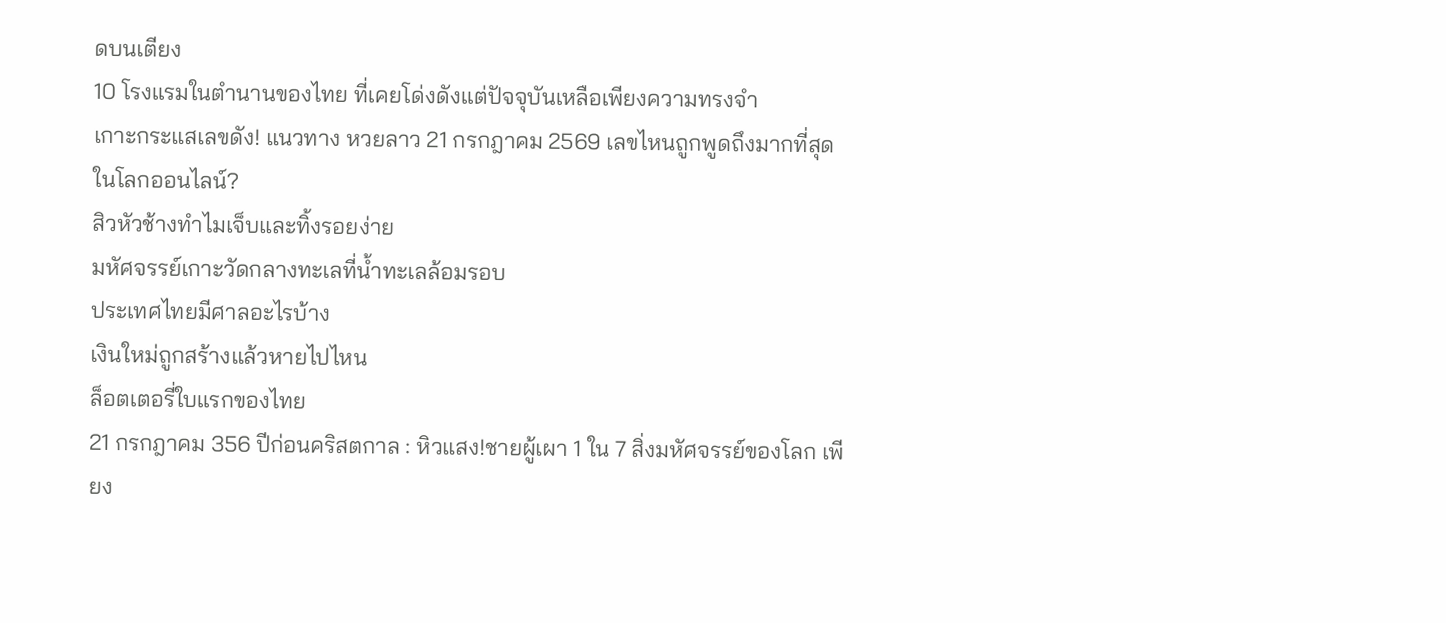ดบนเตียง
10 โรงแรมในตำนานของไทย ที่เคยโด่งดังแต่ปัจจุบันเหลือเพียงความทรงจำ
เกาะกระแสเลขดัง! แนวทาง หวยลาว 21 กรกฎาคม 2569 เลขไหนถูกพูดถึงมากที่สุดในโลกออนไลน์?
สิวหัวช้างทำไมเจ็บและทิ้งรอยง่าย
มหัศจรรย์เกาะวัดกลางทะเลที่น้ำทะเลล้อมรอบ
ประเทศไทยมีศาลอะไรบ้าง
เงินใหม่ถูกสร้างแล้วหายไปไหน
ล็อตเตอรี่ใบแรกของไทย
21 กรกฎาคม 356 ปีก่อนคริสตกาล : หิวแสง!ชายผู้เผา 1 ใน 7 สิ่งมหัศจรรย์ของโลก เพียง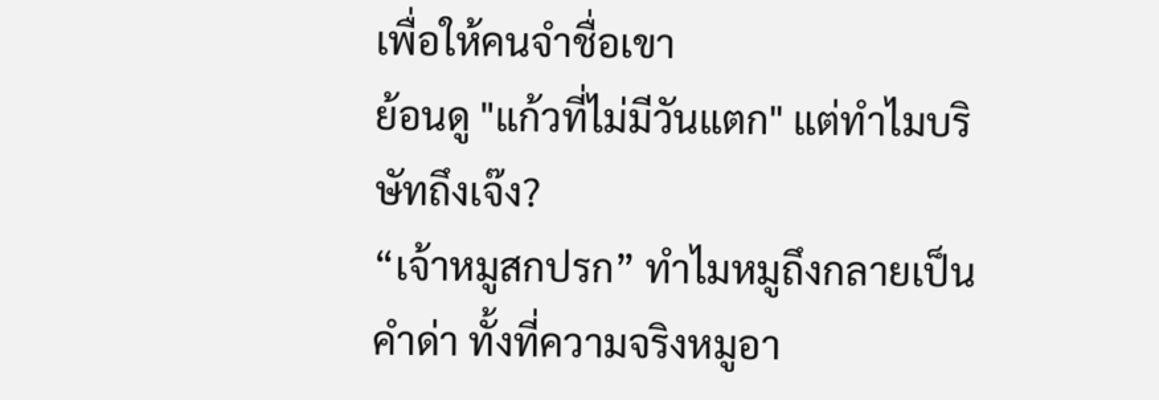เพื่อให้คนจำชื่อเขา
ย้อนดู "แก้วที่ไม่มีวันแตก" แต่ทำไมบริษัทถึงเจ๊ง?
“เจ้าหมูสกปรก” ทำไมหมูถึงกลายเป็นคำด่า ทั้งที่ความจริงหมูอา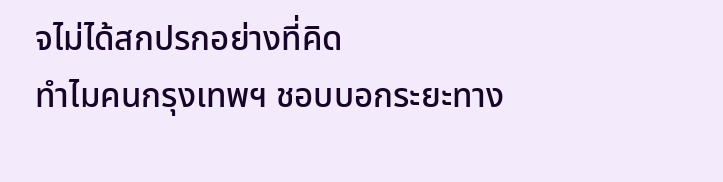จไม่ได้สกปรกอย่างที่คิด
ทำไมคนกรุงเทพฯ ชอบบอกระยะทาง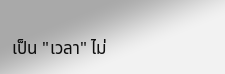เป็น "เวลา" ไม่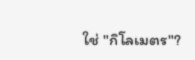ใช่ "กิโลเมตร"?